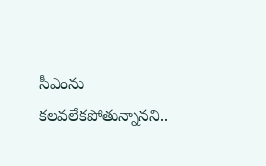సీఎంను కలవలేకపోతున్నానని..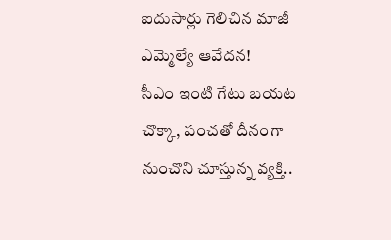ఐదుసార్లు గెలిచిన మాజీ ఎమ్మెల్యే ఆవేదన!
సీఎం ఇంటి గేటు బయట చొక్కా, పంచతో దీనంగా నుంచొని చూస్తున్న వ్యక్తి..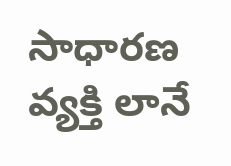సాధారణ వ్యక్తి లానే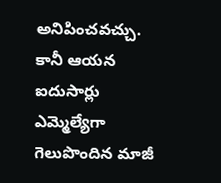అనిపించవచ్చు. కానీ ఆయన ఐదుసార్లు ఎమ్మెల్యేగా గెలుపొందిన మాజీ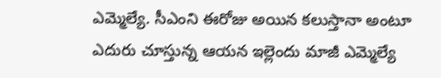ఎమ్మెల్యే. సీఎంని ఈరోజు అయిన కలుస్తానా అంటూ ఎదురు చూస్తున్న ఆయన ఇల్లెందు మాజీ ఎమ్మెల్యే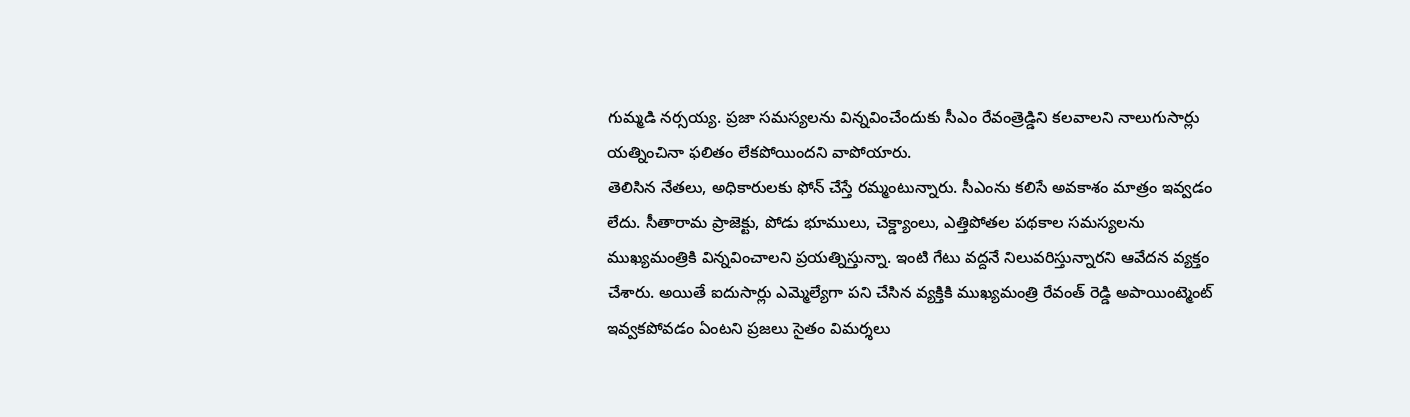గుమ్మడి నర్సయ్య. ప్రజా సమస్యలను విన్నవించేందుకు సీఎం రేవంత్రెడ్డిని కలవాలని నాలుగుసార్లు యత్నించినా ఫలితం లేకపోయిందని వాపోయారు.
తెలిసిన నేతలు, అధికారులకు ఫోన్ చేస్తే రమ్మంటున్నారు. సీఎంను కలిసే అవకాశం మాత్రం ఇవ్వడం లేదు. సీతారామ ప్రాజెక్టు, పోడు భూములు, చెక్డ్యాంలు, ఎత్తిపోతల పథకాల సమస్యలను ముఖ్యమంత్రికి విన్నవించాలని ప్రయత్నిస్తున్నా. ఇంటి గేటు వద్దనే నిలువరిస్తున్నారని ఆవేదన వ్యక్తం చేశారు. అయితే ఐదుసార్లు ఎమ్మెల్యేగా పని చేసిన వ్యక్తికి ముఖ్యమంత్రి రేవంత్ రెడ్డి అపాయింట్మెంట్ ఇవ్వకపోవడం ఏంటని ప్రజలు సైతం విమర్శలు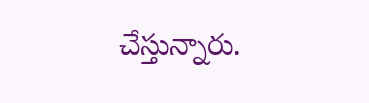చేస్తున్నారు.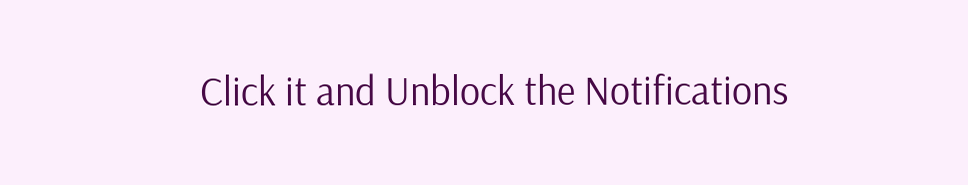Click it and Unblock the Notifications